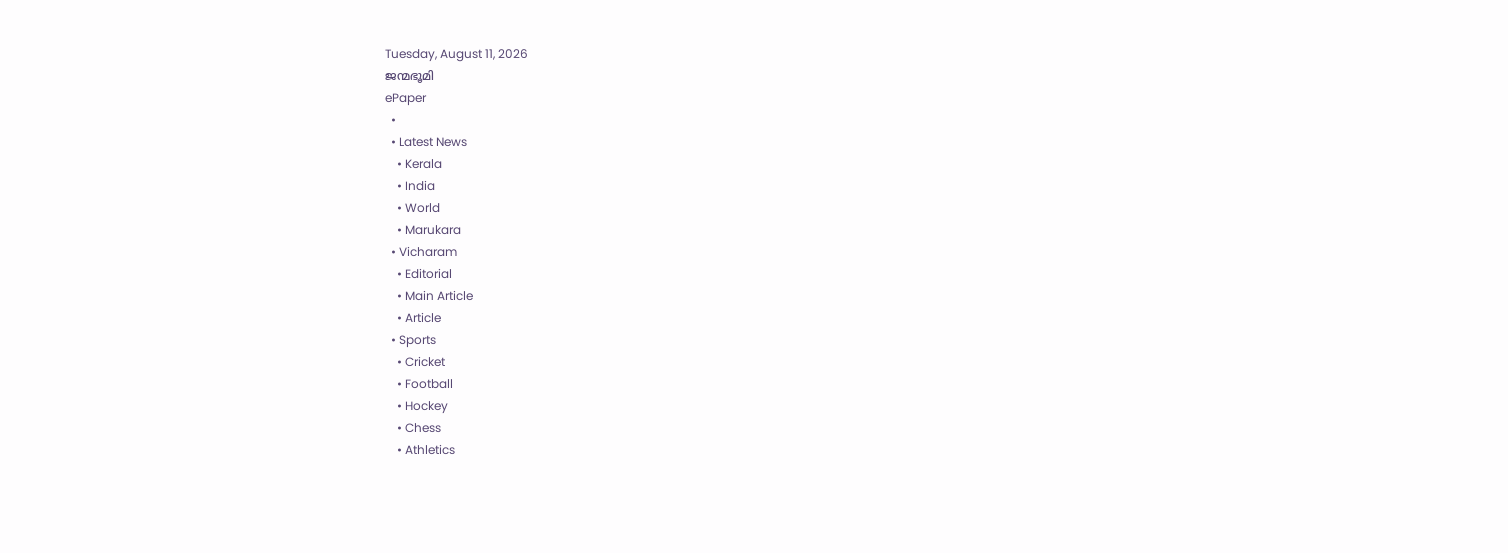Tuesday, August 11, 2026
ജന്മഭൂമി
ePaper
  •
  • Latest News
    • Kerala
    • India
    • World
    • Marukara
  • Vicharam
    • Editorial
    • Main Article
    • Article
  • Sports
    • Cricket
    • Football
    • Hockey
    • Chess
    • Athletics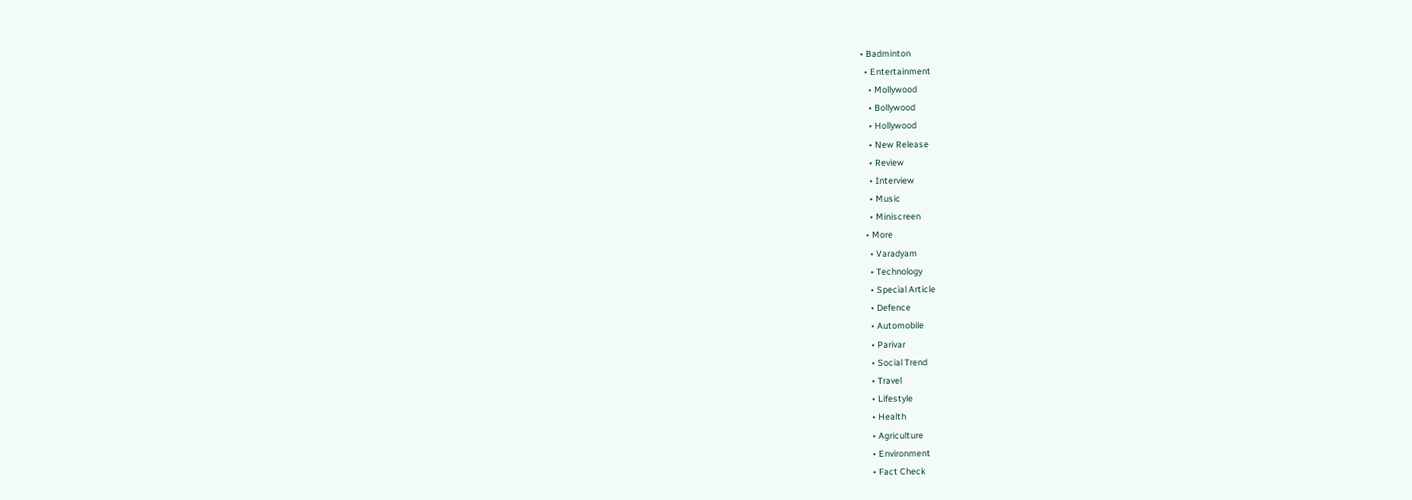• Badminton
  • Entertainment
    • Mollywood
    • Bollywood
    • Hollywood
    • New Release
    • Review
    • Interview
    • Music
    • Miniscreen
  • More
    • Varadyam
    • Technology
    • Special Article
    • Defence
    • Automobile
    • Parivar
    • Social Trend
    • Travel
    • Lifestyle
    • Health
    • Agriculture
    • Environment
    • Fact Check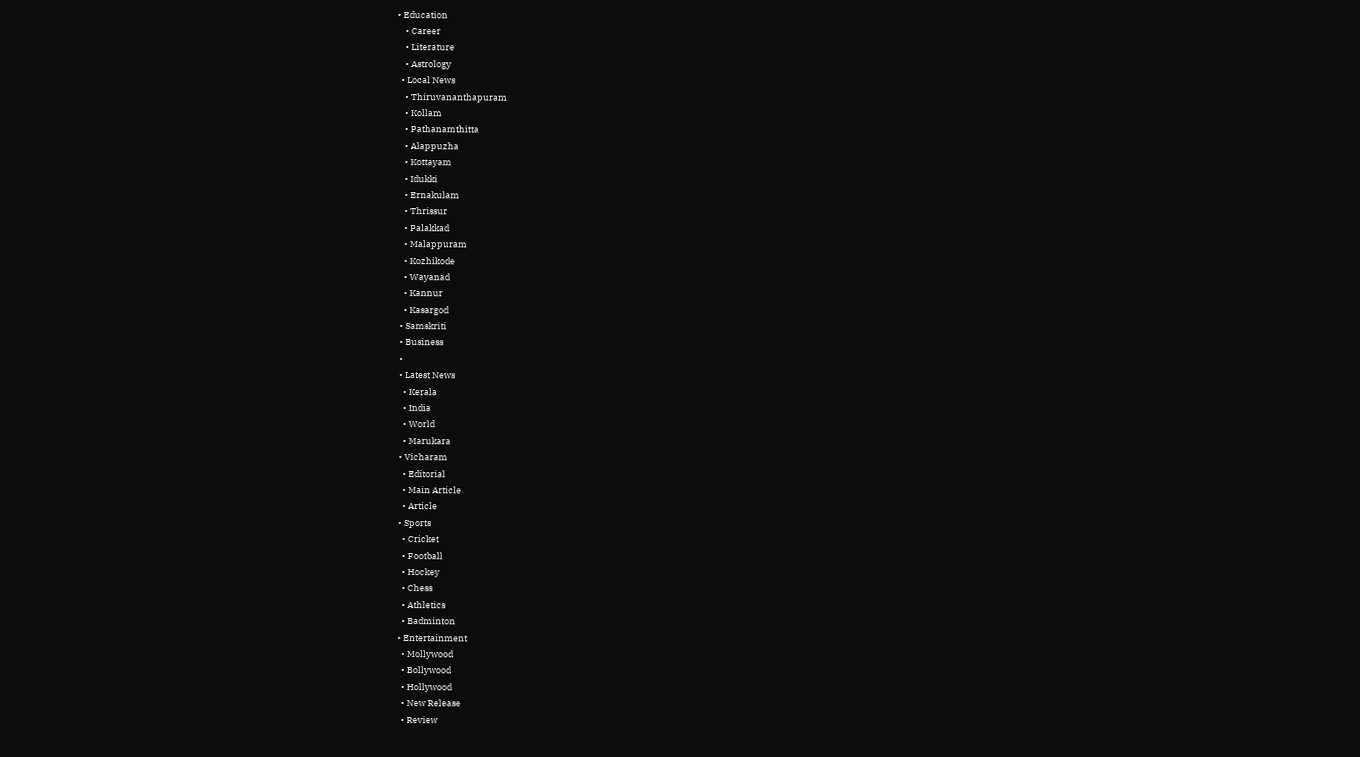• Education
    • Career
    • Literature
    • Astrology
  • Local News
    • Thiruvananthapuram
    • Kollam
    • Pathanamthitta
    • Alappuzha
    • Kottayam
    • Idukki
    • Ernakulam
    • Thrissur
    • Palakkad
    • Malappuram
    • Kozhikode
    • Wayanad
    • Kannur
    • Kasargod
  • Samskriti
  • Business
  •
  • Latest News
    • Kerala
    • India
    • World
    • Marukara
  • Vicharam
    • Editorial
    • Main Article
    • Article
  • Sports
    • Cricket
    • Football
    • Hockey
    • Chess
    • Athletics
    • Badminton
  • Entertainment
    • Mollywood
    • Bollywood
    • Hollywood
    • New Release
    • Review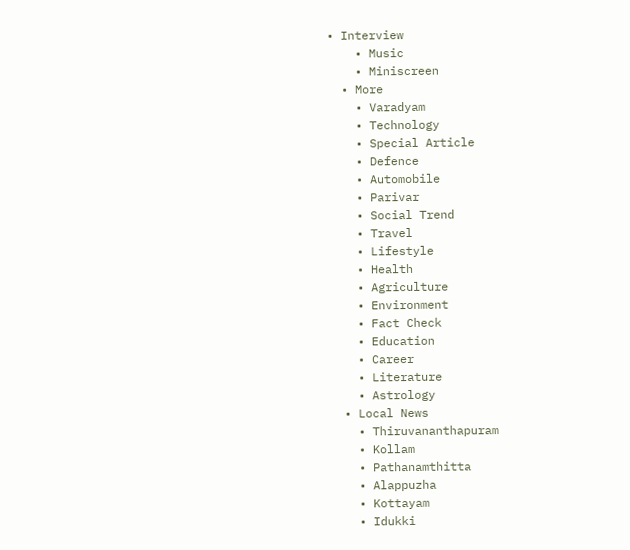• Interview
    • Music
    • Miniscreen
  • More
    • Varadyam
    • Technology
    • Special Article
    • Defence
    • Automobile
    • Parivar
    • Social Trend
    • Travel
    • Lifestyle
    • Health
    • Agriculture
    • Environment
    • Fact Check
    • Education
    • Career
    • Literature
    • Astrology
  • Local News
    • Thiruvananthapuram
    • Kollam
    • Pathanamthitta
    • Alappuzha
    • Kottayam
    • Idukki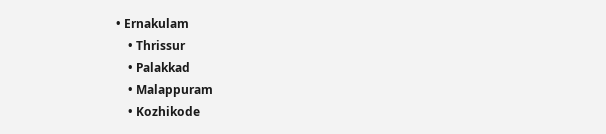• Ernakulam
    • Thrissur
    • Palakkad
    • Malappuram
    • Kozhikode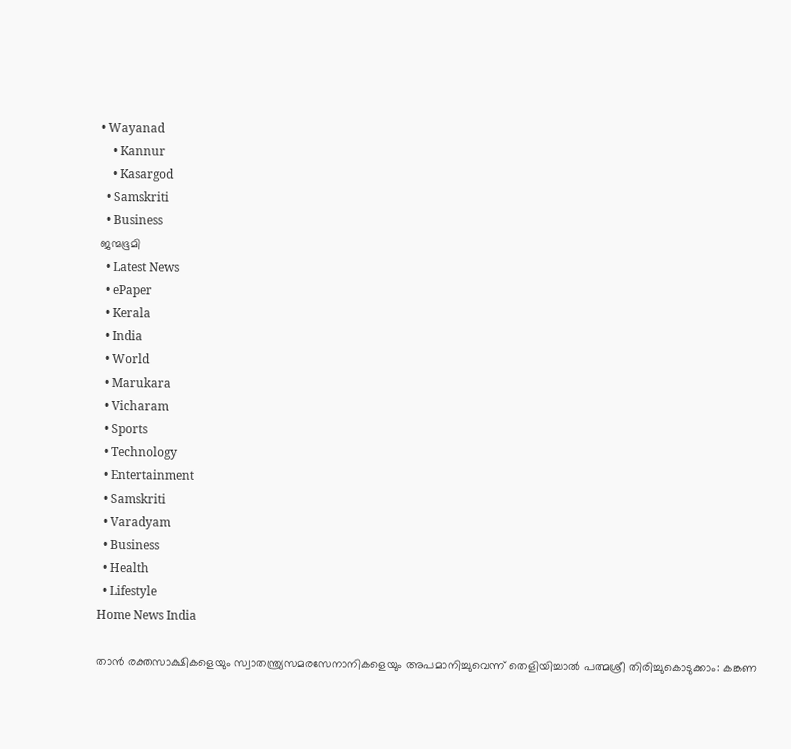• Wayanad
    • Kannur
    • Kasargod
  • Samskriti
  • Business
ജന്മഭൂമി
  • Latest News
  • ePaper
  • Kerala
  • India
  • World
  • Marukara
  • Vicharam
  • Sports
  • Technology
  • Entertainment
  • Samskriti
  • Varadyam
  • Business
  • Health
  • Lifestyle
Home News India

താന്‍ രക്തസാക്ഷികളെയും സ്വാതന്ത്ര്യസമരസേനാനികളെയും അപമാനിച്ചുവെന്ന് തെളിയിച്ചാല്‍ പത്മശ്രീ തിരിച്ചുകൊടുക്കാം: കങ്കണ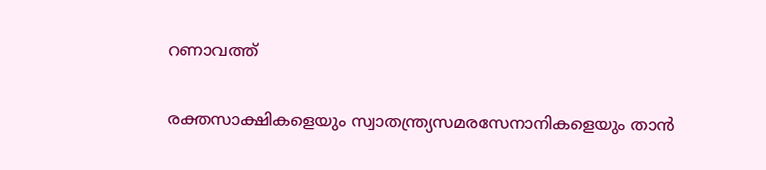റണാവത്ത്

രക്തസാക്ഷികളെയും സ്വാതന്ത്ര്യസമരസേനാനികളെയും താന്‍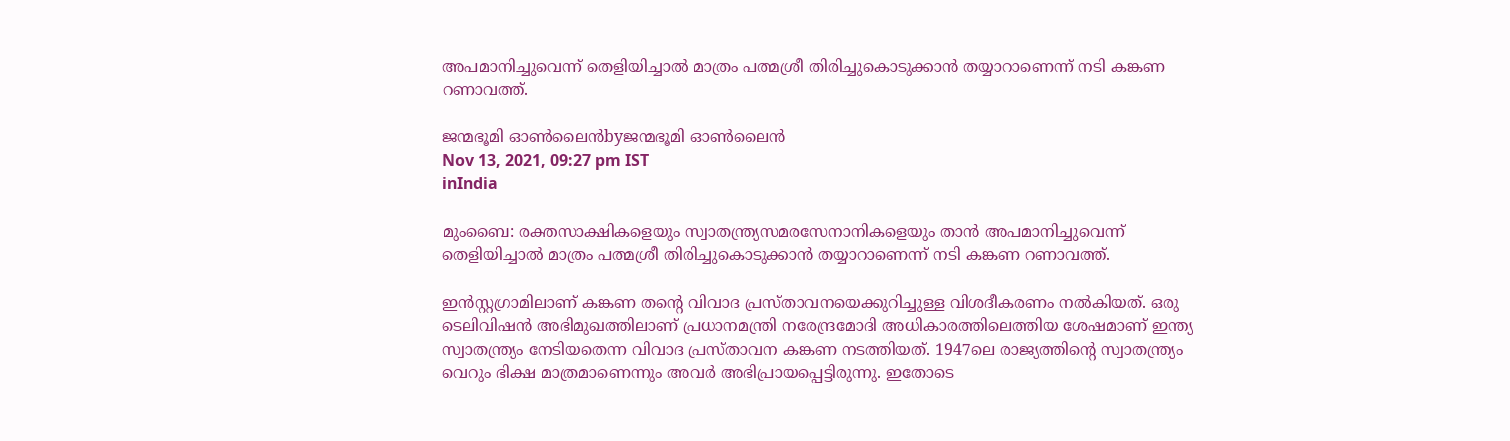അപമാനിച്ചുവെന്ന് തെളിയിച്ചാല്‍ മാത്രം പത്മശ്രീ തിരിച്ചുകൊടുക്കാന്‍ തയ്യാറാണെന്ന് നടി കങ്കണ റണാവത്ത്.

ജന്മഭൂമി ഓണ്‍ലൈന്‍byജന്മഭൂമി ഓണ്‍ലൈന്‍
Nov 13, 2021, 09:27 pm IST
inIndia

മുംബൈ: രക്തസാക്ഷികളെയും സ്വാതന്ത്ര്യസമരസേനാനികളെയും താന്‍ അപമാനിച്ചുവെന്ന് തെളിയിച്ചാല്‍ മാത്രം പത്മശ്രീ തിരിച്ചുകൊടുക്കാന്‍ തയ്യാറാണെന്ന് നടി കങ്കണ റണാവത്ത്.

ഇന്‍സ്റ്റഗ്രാമിലാണ് കങ്കണ തന്റെ വിവാദ പ്രസ്താവനയെക്കുറിച്ചുള്ള വിശദീകരണം നല്‍കിയത്. ഒരു ടെലിവിഷന്‍ അഭിമുഖത്തിലാണ് പ്രധാനമന്ത്രി നരേന്ദ്രമോദി അധികാരത്തിലെത്തിയ ശേഷമാണ് ഇന്ത്യ സ്വാതന്ത്ര്യം നേടിയതെന്ന വിവാദ പ്രസ്താവന കങ്കണ നടത്തിയത്. 1947ലെ രാജ്യത്തിന്റെ സ്വാതന്ത്ര്യം വെറും ഭിക്ഷ മാത്രമാണെന്നും അവര്‍ അഭിപ്രായപ്പെട്ടിരുന്നു. ഇതോടെ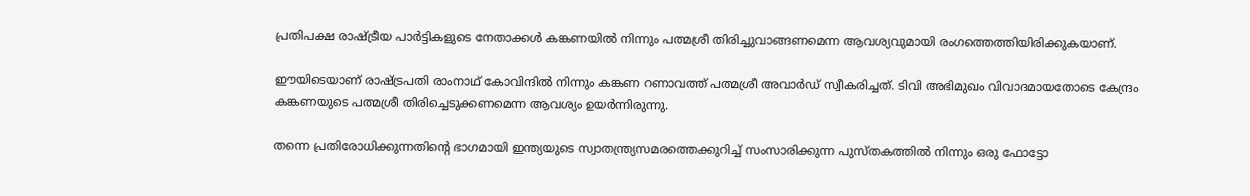പ്രതിപക്ഷ രാഷ്‌ട്രീയ പാര്‍ട്ടികളുടെ നേതാക്കള്‍ കങ്കണയില്‍ നിന്നും പത്മശ്രീ തിരിച്ചുവാങ്ങണമെന്ന ആവശ്യവുമായി രംഗത്തെത്തിയിരിക്കുകയാണ്.

ഈയിടെയാണ് രാഷ്‌ട്രപതി രാംനാഥ് കോവിന്ദില്‍ നിന്നും കങ്കണ റണാവത്ത് പത്മശ്രീ അവാര്‍ഡ് സ്വീകരിച്ചത്. ടിവി അഭിമുഖം വിവാദമായതോടെ കേന്ദ്രം കങ്കണയുടെ പത്മശ്രീ തിരിച്ചെടുക്കണമെന്ന ആവശ്യം ഉയര്‍ന്നിരുന്നു.

തന്നെ പ്രതിരോധിക്കുന്നതിന്റെ ഭാഗമായി ഇന്ത്യയുടെ സ്വാതന്ത്ര്യസമരത്തെക്കുറിച്ച് സംസാരിക്കുന്ന പുസ്തകത്തില്‍ നിന്നും ഒരു ഫോട്ടോ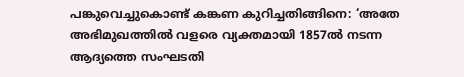പങ്കുവെച്ചുകൊണ്ട് കങ്കണ കുറിച്ചതിങ്ങിനെ: ‘അതേ അഭിമുഖത്തില്‍ വളരെ വ്യക്തമായി 1857ല്‍ നടന്ന ആദ്യത്തെ സംഘടതി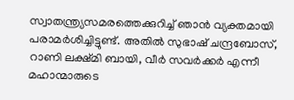സ്വാതന്ത്ര്യസമരത്തെക്കുറിച്ച് ഞാന്‍ വ്യക്തമായി പരാമര്‍ശിച്ചിട്ടുണ്ട്. അതില്‍ സുഭാഷ് ചന്ദ്രബോസ്, റാണി ലക്ഷ്മി ബായി, വീര്‍ സവര്‍ക്കര്‍ എന്നീ മഹാന്മാരുടെ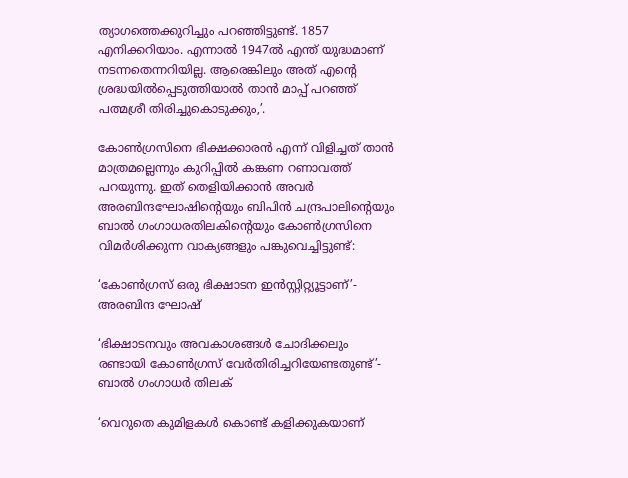ത്യാഗത്തെക്കുറിച്ചും പറഞ്ഞിട്ടുണ്ട്. 1857 എനിക്കറിയാം. എന്നാല്‍ 1947ല്‍ എന്ത് യുദ്ധമാണ് നടന്നതെന്നറിയില്ല. ആരെങ്കിലും അത് എന്റെ ശ്രദ്ധയില്‍പ്പെടുത്തിയാല്‍ താന്‍ മാപ്പ് പറഞ്ഞ് പത്മശ്രീ തിരിച്ചുകൊടുക്കും,’.

കോണ്‍ഗ്രസിനെ ഭിക്ഷക്കാരന്‍ എന്ന് വിളിച്ചത് താന്‍ മാത്രമല്ലെന്നും കുറിപ്പില്‍ കങ്കണ റണാവത്ത് പറയുന്നു. ഇത് തെളിയിക്കാന്‍ അവര്‍ അരബിന്ദഘോഷിന്റെയും ബിപിന്‍ ചന്ദ്രപാലിന്റെയും ബാല്‍ ഗംഗാധരതിലകിന്റെയും കോണ്‍ഗ്രസിനെ വിമര്‍ശിക്കുന്ന വാക്യങ്ങളും പങ്കുവെച്ചിട്ടുണ്ട്:

‘കോണ്‍ഗ്രസ് ഒരു ഭിക്ഷാടന ഇന്‍സ്റ്റിറ്റ്യൂട്ടാണ്’- അരബിന്ദ ഘോഷ്

‘ഭിക്ഷാടനവും അവകാശങ്ങള്‍ ചോദിക്കലും രണ്ടായി കോണ്‍ഗ്രസ് വേര്‍തിരിച്ചറിയേണ്ടതുണ്ട്’- ബാല്‍ ഗംഗാധര്‍ തിലക്

‘വെറുതെ കുമിളകള്‍ കൊണ്ട് കളിക്കുകയാണ്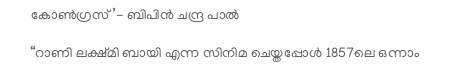കോണ്‍ഗ്രസ്’- ബിപിന്‍ ചന്ദ്ര പാല്‍

“റാണി ലക്ഷ്മി ബായി എന്ന സിനിമ ചെയ്തപ്പോള്‍ 1857ലെ ഒന്നാം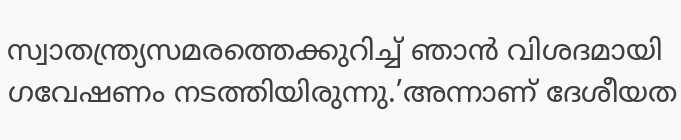സ്വാതന്ത്ര്യസമരത്തെക്കുറിച്ച് ഞാന്‍ വിശദമായി ഗവേഷണം നടത്തിയിരുന്നു.’അന്നാണ് ദേശീയത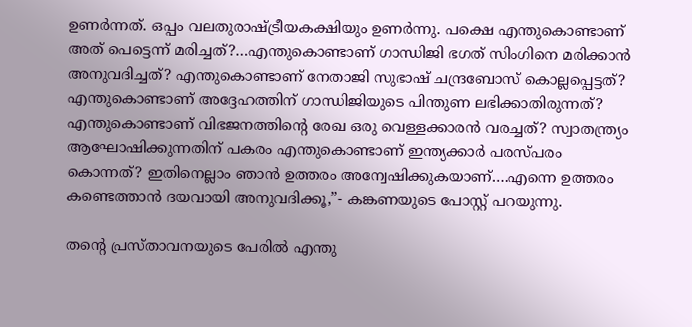ഉണര്‍ന്നത്. ഒപ്പം വലതുരാഷ്‌ട്രീയകക്ഷിയും ഉണര്‍ന്നു. പക്ഷെ എന്തുകൊണ്ടാണ് അത് പെട്ടെന്ന് മരിച്ചത്?…എന്തുകൊണ്ടാണ് ഗാന്ധിജി ഭഗത് സിംഗിനെ മരിക്കാന്‍ അനുവദിച്ചത്? എന്തുകൊണ്ടാണ് നേതാജി സുഭാഷ് ചന്ദ്രബോസ് കൊല്ലപ്പെട്ടത്? എന്തുകൊണ്ടാണ് അദ്ദേഹത്തിന് ഗാന്ധിജിയുടെ പിന്തുണ ലഭിക്കാതിരുന്നത്? എന്തുകൊണ്ടാണ് വിഭജനത്തിന്റെ രേഖ ഒരു വെള്ളക്കാരന്‍ വരച്ചത്? സ്വാതന്ത്ര്യം ആഘോഷിക്കുന്നതിന് പകരം എന്തുകൊണ്ടാണ് ഇന്ത്യക്കാര്‍ പരസ്പരം കൊന്നത്? ഇതിനെല്ലാം ഞാന്‍ ഉത്തരം അന്വേഷിക്കുകയാണ്….എന്നെ ഉത്തരം കണ്ടെത്താന്‍ ദയവായി അനുവദിക്കൂ,”- കങ്കണയുടെ പോസ്റ്റ് പറയുന്നു.

തന്റെ പ്രസ്താവനയുടെ പേരില്‍ എന്തു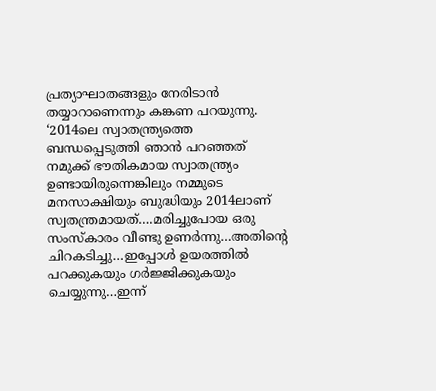പ്രത്യാഘാതങ്ങളും നേരിടാന്‍ തയ്യാറാണെന്നും കങ്കണ പറയുന്നു. ‘2014ലെ സ്വാതന്ത്ര്യത്തെ ബന്ധപ്പെടുത്തി ഞാന്‍ പറഞ്ഞത് നമുക്ക് ഭൗതികമായ സ്വാതന്ത്ര്യം ഉണ്ടായിരുന്നെങ്കിലും നമ്മുടെ മനസാക്ഷിയും ബുദ്ധിയും 2014ലാണ് സ്വതന്ത്രമായത്….മരിച്ചുപോയ ഒരു സംസ്‌കാരം വീണ്ടു ഉണര്‍ന്നു…അതിന്റെ ചിറകടിച്ചു…ഇപ്പോള്‍ ഉയരത്തില്‍ പറക്കുകയും ഗര്‍ജ്ജിക്കുകയും ചെയ്യുന്നു…ഇന്ന്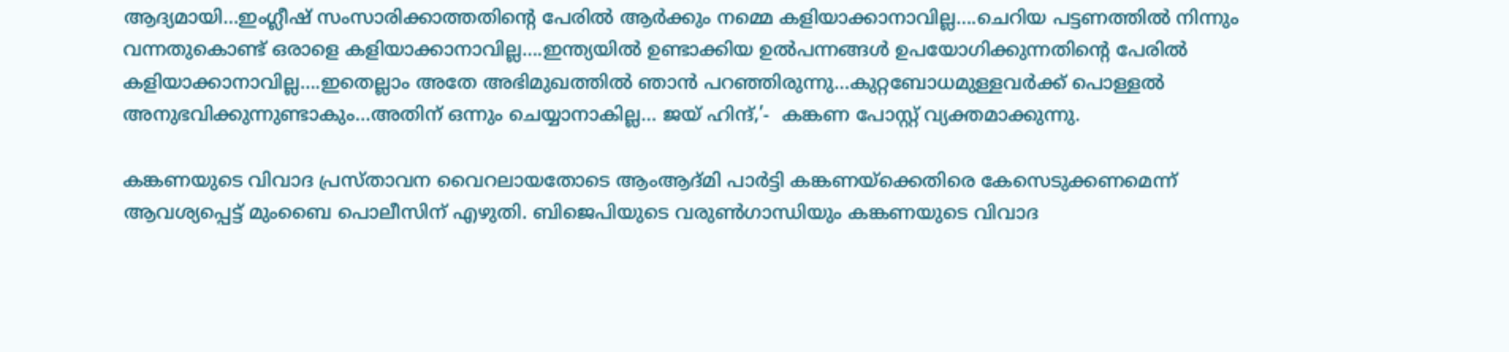ആദ്യമായി…ഇംഗ്ലീഷ് സംസാരിക്കാത്തതിന്റെ പേരില്‍ ആര്‍ക്കും നമ്മെ കളിയാക്കാനാവില്ല….ചെറിയ പട്ടണത്തില്‍ നിന്നും വന്നതുകൊണ്ട് ഒരാളെ കളിയാക്കാനാവില്ല….ഇന്ത്യയില്‍ ഉണ്ടാക്കിയ ഉല്‍പന്നങ്ങള്‍ ഉപയോഗിക്കുന്നതിന്റെ പേരില്‍ കളിയാക്കാനാവില്ല….ഇതെല്ലാം അതേ അഭിമുഖത്തില്‍ ഞാന്‍ പറഞ്ഞിരുന്നു…കുറ്റബോധമുള്ളവര്‍ക്ക് പൊള്ളല്‍ അനുഭവിക്കുന്നുണ്ടാകും…അതിന് ഒന്നും ചെയ്യാനാകില്ല… ജയ് ഹിന്ദ്,’-  കങ്കണ പോസ്റ്റ് വ്യക്തമാക്കുന്നു.

കങ്കണയുടെ വിവാദ പ്രസ്താവന വൈറലായതോടെ ആംആദ്മി പാര്‍ട്ടി കങ്കണയ്‌ക്കെതിരെ കേസെടുക്കണമെന്ന് ആവശ്യപ്പെട്ട് മുംബൈ പൊലീസിന് എഴുതി. ബിജെപിയുടെ വരുണ്‍ഗാന്ധിയും കങ്കണയുടെ വിവാദ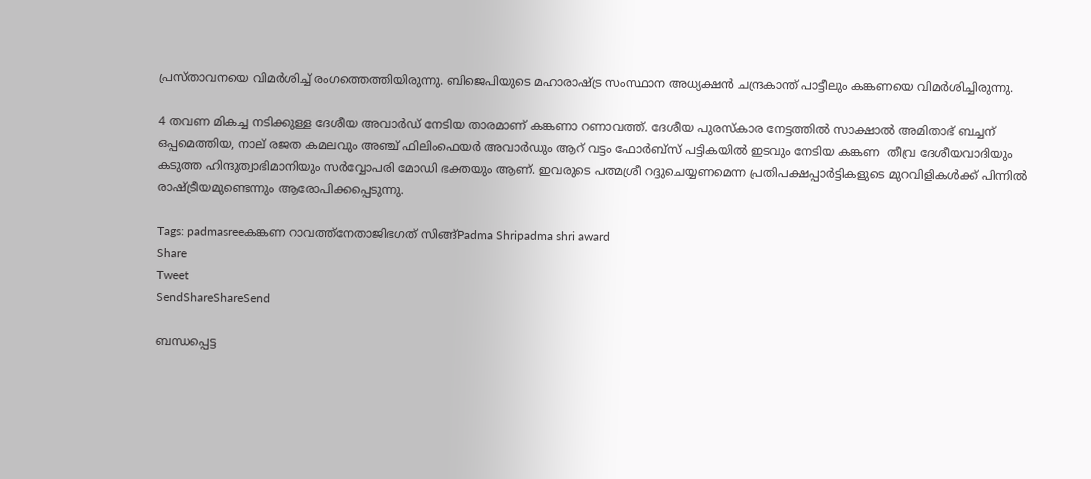പ്രസ്താവനയെ വിമര്‍ശിച്ച് രംഗത്തെത്തിയിരുന്നു. ബിജെപിയുടെ മഹാരാഷ്‌ട്ര സംസ്ഥാന അധ്യക്ഷന്‍ ചന്ദ്രകാന്ത് പാട്ടീലും കങ്കണയെ വിമര്‍ശിച്ചിരുന്നു.

4 തവണ മികച്ച നടിക്കുള്ള ദേശീയ അവാർഡ് നേടിയ താരമാണ് കങ്കണാ റണാവത്ത്. ദേശീയ പുരസ്‌കാര നേട്ടത്തിൽ സാക്ഷാൽ അമിതാഭ് ബച്ചന് ഒപ്പമെത്തിയ, നാല് രജത കമലവും അഞ്ച് ഫിലിംഫെയർ അവാർഡും ആറ് വട്ടം ഫോർബ്സ് പട്ടികയിൽ ഇടവും നേടിയ കങ്കണ  തീവ്ര ദേശീയവാദിയും കടുത്ത ഹിന്ദുത്വാഭിമാനിയും സർവ്വോപരി മോഡി ഭക്തയും ആണ്. ഇവരുടെ പത്മശ്രീ റദ്ദുചെയ്യണമെന്ന പ്രതിപക്ഷപ്പാര്‍ട്ടികളുടെ മുറവിളികള്‍ക്ക് പിന്നില്‍ രാഷ്‌ട്രീയമുണ്ടെന്നും ആരോപിക്കപ്പെടുന്നു.

Tags: padmasreeകങ്കണ റാവത്ത്നേതാജിഭഗത് സിങ്ങ്Padma Shripadma shri award
Share
Tweet
SendShareShareSend

ബന്ധപ്പെട്ട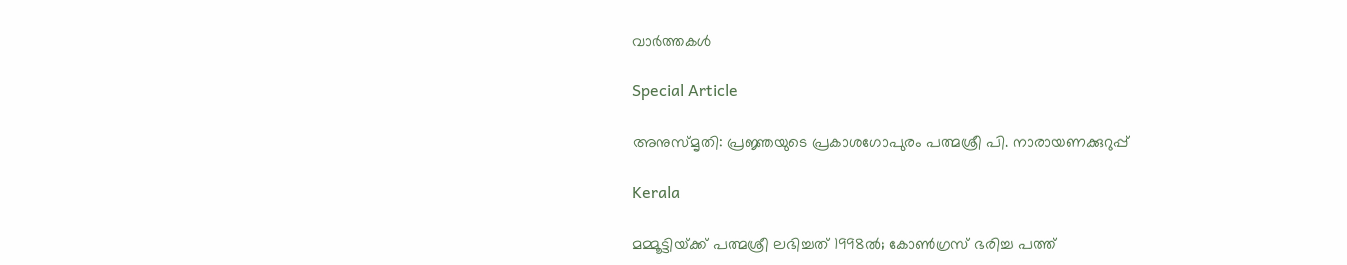വാര്‍ത്തകള്‍

Special Article

അനുസ്മൃതി: പ്രജ്ഞയുടെ പ്രകാശഗോപുരം പത്മശ്രീ പി. നാരായണക്കുറുപ്പ്

Kerala

മമ്മൂട്ടിയ്‌ക്ക് പത്മശ്രീ ലഭിച്ചത് 1998ല്‍; കോണ്‍ഗ്രസ് ഭരിച്ച പത്ത്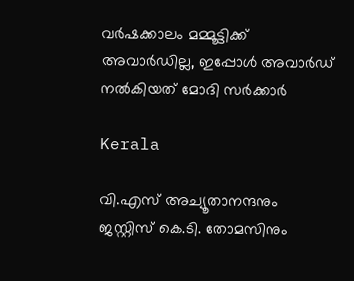വര്‍ഷക്കാലം മമ്മൂട്ടിക്ക് അവാര്‍ഡില്ല, ഇപ്പോള്‍ അവാര്‍ഡ് നല്‍കിയത് മോദി സര്‍ക്കാര്‍

Kerala

വി.എസ് അച്യൂതാനന്ദനും ജസ്റ്റിസ് കെ.ടി. തോമസിനും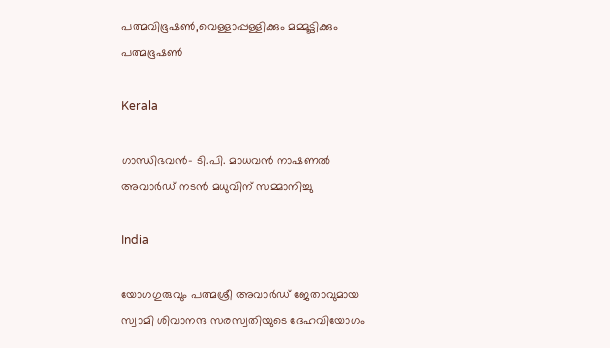പത്മവിഭൂഷണ്‍,വെള്ളാപ്പള്ളിക്കും മമ്മൂട്ടിക്കും പത്മഭൂഷണ്‍

Kerala

ഗാന്ധിഭവന്‍- ടി.പി. മാധവന്‍ നാഷണല്‍ അവാര്‍ഡ് നടന്‍ മധുവിന് സമ്മാനിച്ചു

India

യോഗഗുരുവും പത്മശ്രീ അവാര്‍ഡ് ജേതാവുമായ സ്വാമി ശിവാനന്ദ സരസ്വതിയുടെ ദേഹവിയോഗം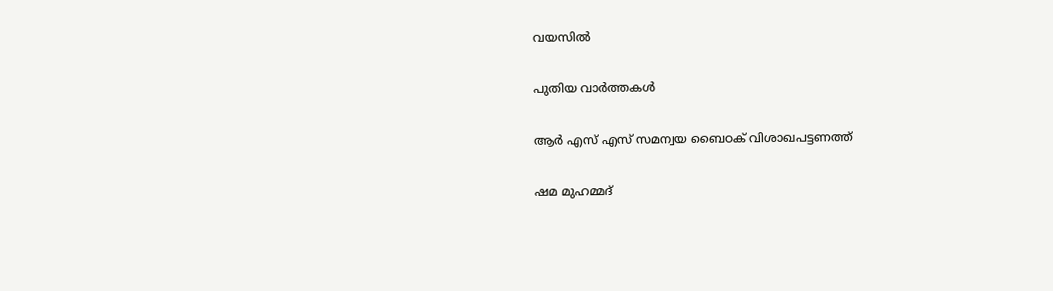വയസില്‍

പുതിയ വാര്‍ത്തകള്‍

ആർ എസ് എസ് സമന്വയ ബൈഠക് വിശാഖപട്ടണത്ത്

ഷമ മുഹമ്മദ്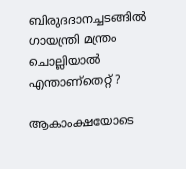ബിരുദദാനച്ചടങ്ങില്‍ ഗായന്ത്രി മന്ത്രം ചൊല്ലിയാല്‍ എന്താണ്തെറ്റ് ?

ആകാംക്ഷയോടെ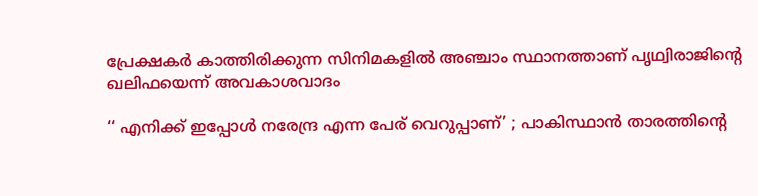പ്രേക്ഷകര്‍ കാത്തിരിക്കുന്ന സിനിമകളില്‍ അഞ്ചാം സ്ഥാനത്താണ് പൃഥ്വിരാജിന്റെ ഖലിഫയെന്ന് അവകാശവാദം

‘‘ എനിക്ക് ഇപ്പോൾ നരേന്ദ്ര എന്ന പേര് വെറുപ്പാണ്’ ; പാകിസ്ഥാൻ താരത്തിന്റെ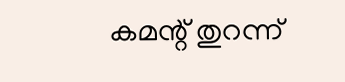കമന്റ് തുറന്ന്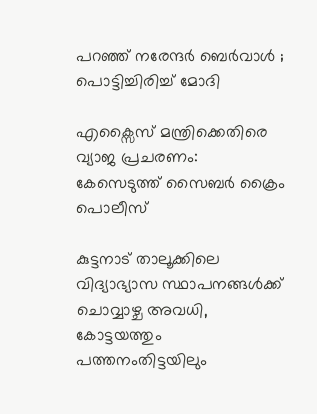പറഞ്ഞ് നരേന്ദർ ബെർവാൾ ; പൊട്ടിച്ചിരിച്ച് മോദി

എക്സൈസ് മന്ത്രിക്കെതിരെ വ്യാജ പ്രചരണം: കേസെടുത്ത് സൈബര്‍ ക്രൈം പൊലീസ്

കുട്ടനാട് താലൂക്കിലെ വിദ്യാഭ്യാസ സ്ഥാപനങ്ങള്‍ക്ക് ചൊവ്വാഴ്ച അവധി, കോട്ടയത്തും പത്തനംതിട്ടയിലും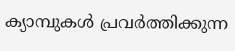ക്യാമ്പുകള്‍ പ്രവര്‍ത്തിക്കുന്ന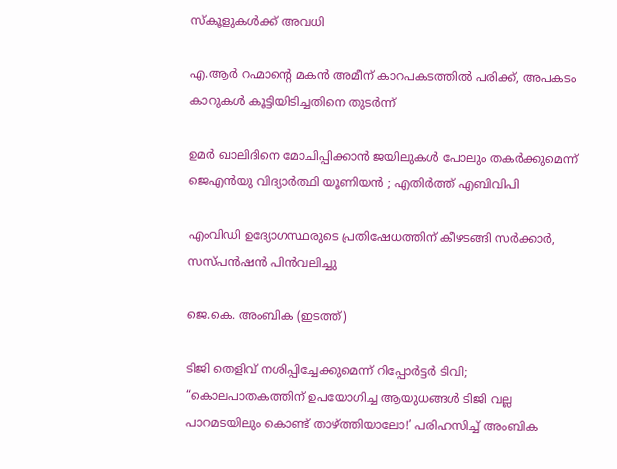സ്‌കൂളുകള്‍ക്ക് അവധി

എ.ആര്‍ റഹ്മാന്റെ മകൻ അമീന് കാറപകടത്തില്‍ പരിക്ക്, അപകടം കാറുകള്‍ കൂട്ടിയിടിച്ചതിനെ തുടര്‍ന്ന്

ഉമർ ഖാലിദിനെ മോചിപ്പിക്കാൻ ജയിലുകൾ പോലും തകർക്കുമെന്ന് ജെഎൻയു വിദ്യാർത്ഥി യൂണിയൻ ; എതിർത്ത് എബിവിപി

എംവിഡി ഉദ്യോഗസ്ഥരുടെ പ്രതിഷേധത്തിന് കീഴടങ്ങി സര്‍ക്കാര്‍, സസ്പന്‍ഷന്‍ പിന്‍വലിച്ചു

ജെ.കെ. അംബിക (ഇടത്ത്)

ടിജി തെളിവ് നശിപ്പിച്ചേക്കുമെന്ന് റിപ്പോര്‍ട്ടര്‍ ടിവി; “കൊലപാതകത്തിന് ഉപയോഗിച്ച ആയുധങ്ങൾ ടിജി വല്ല പാറമടയിലും കൊണ്ട് താഴ്‌ത്തിയാലോ!’ പരിഹസിച്ച് അംബിക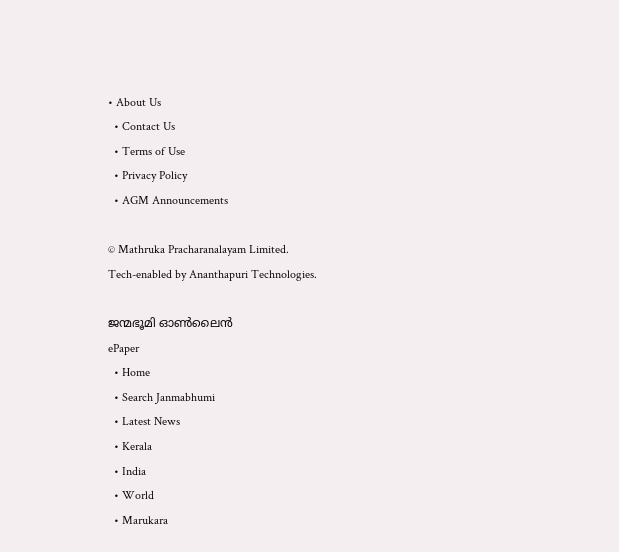• About Us
  • Contact Us
  • Terms of Use
  • Privacy Policy
  • AGM Announcements

© Mathruka Pracharanalayam Limited.
Tech-enabled by Ananthapuri Technologies.

ജന്മഭൂമി ഓണ്‍ലൈന്‍
ePaper
  • Home
  • Search Janmabhumi
  • Latest News
  • Kerala
  • India
  • World
  • Marukara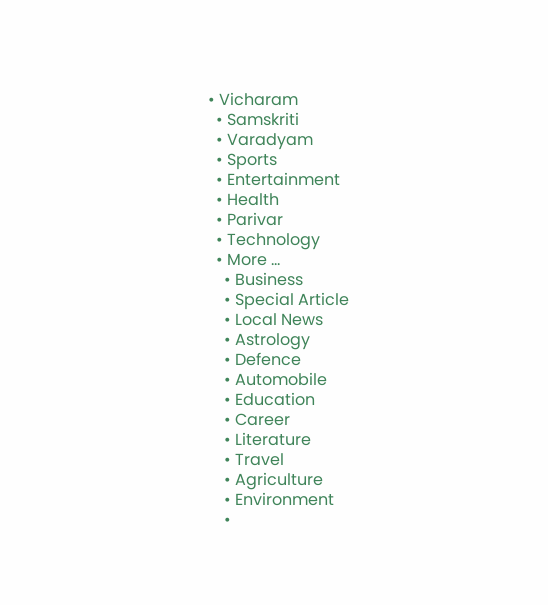• Vicharam
  • Samskriti
  • Varadyam
  • Sports
  • Entertainment
  • Health
  • Parivar
  • Technology
  • More …
    • Business
    • Special Article
    • Local News
    • Astrology
    • Defence
    • Automobile
    • Education
    • Career
    • Literature
    • Travel
    • Agriculture
    • Environment
    •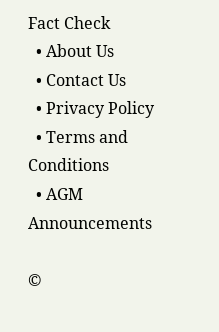Fact Check
  • About Us
  • Contact Us
  • Privacy Policy
  • Terms and Conditions
  • AGM Announcements

©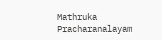Mathruka Pracharanalayam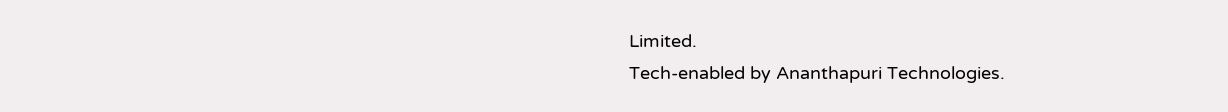Limited.
Tech-enabled by Ananthapuri Technologies.